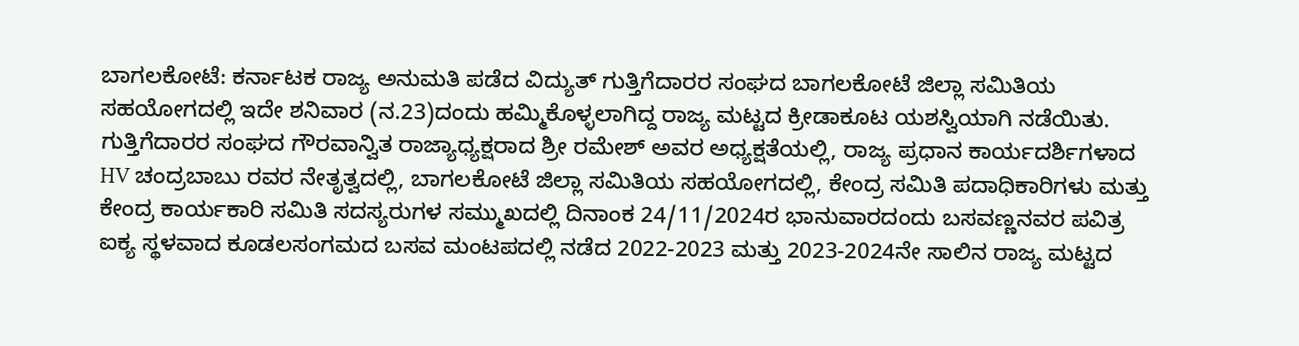ಬಾಗಲಕೋಟೆ: ಕರ್ನಾಟಕ ರಾಜ್ಯ ಅನುಮತಿ ಪಡೆದ ವಿದ್ಯುತ್ ಗುತ್ತಿಗೆದಾರರ ಸಂಘದ ಬಾಗಲಕೋಟೆ ಜಿಲ್ಲಾ ಸಮಿತಿಯ ಸಹಯೋಗದಲ್ಲಿ ಇದೇ ಶನಿವಾರ (ನ.23)ದಂದು ಹಮ್ಮಿಕೊಳ್ಳಲಾಗಿದ್ದ ರಾಜ್ಯ ಮಟ್ಟದ ಕ್ರೀಡಾಕೂಟ ಯಶಸ್ವಿಯಾಗಿ ನಡೆಯಿತು.
ಗುತ್ತಿಗೆದಾರರ ಸಂಘದ ಗೌರವಾನ್ವಿತ ರಾಜ್ಯಾಧ್ಯಕ್ಷರಾದ ಶ್ರೀ ರಮೇಶ್ ಅವರ ಅಧ್ಯಕ್ಷತೆಯಲ್ಲಿ, ರಾಜ್ಯ ಪ್ರಧಾನ ಕಾರ್ಯದರ್ಶಿಗಳಾದ HV ಚಂದ್ರಬಾಬು ರವರ ನೇತೃತ್ವದಲ್ಲಿ, ಬಾಗಲಕೋಟೆ ಜಿಲ್ಲಾ ಸಮಿತಿಯ ಸಹಯೋಗದಲ್ಲಿ, ಕೇಂದ್ರ ಸಮಿತಿ ಪದಾಧಿಕಾರಿಗಳು ಮತ್ತು ಕೇಂದ್ರ ಕಾರ್ಯಕಾರಿ ಸಮಿತಿ ಸದಸ್ಯರುಗಳ ಸಮ್ಮುಖದಲ್ಲಿ ದಿನಾಂಕ 24/11/2024ರ ಭಾನುವಾರದಂದು ಬಸವಣ್ಣನವರ ಪವಿತ್ರ ಐಕ್ಯ ಸ್ಥಳವಾದ ಕೂಡಲಸಂಗಮದ ಬಸವ ಮಂಟಪದಲ್ಲಿ ನಡೆದ 2022-2023 ಮತ್ತು 2023-2024ನೇ ಸಾಲಿನ ರಾಜ್ಯ ಮಟ್ಟದ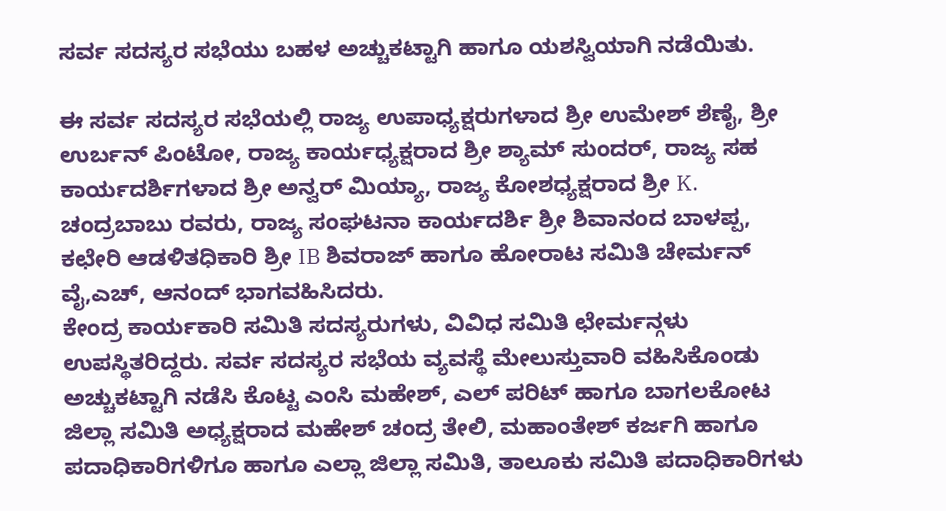ಸರ್ವ ಸದಸ್ಯರ ಸಭೆಯು ಬಹಳ ಅಚ್ಚುಕಟ್ಟಾಗಿ ಹಾಗೂ ಯಶಸ್ವಿಯಾಗಿ ನಡೆಯಿತು.

ಈ ಸರ್ವ ಸದಸ್ಯರ ಸಭೆಯಲ್ಲಿ ರಾಜ್ಯ ಉಪಾಧ್ಯಕ್ಷರುಗಳಾದ ಶ್ರೀ ಉಮೇಶ್ ಶೆಣೈ, ಶ್ರೀ ಉರ್ಬನ್ ಪಿಂಟೋ, ರಾಜ್ಯ ಕಾರ್ಯಧ್ಯಕ್ಷರಾದ ಶ್ರೀ ಶ್ಯಾಮ್ ಸುಂದರ್, ರಾಜ್ಯ ಸಹ ಕಾರ್ಯದರ್ಶಿಗಳಾದ ಶ್ರೀ ಅನ್ವರ್ ಮಿಯ್ಯಾ, ರಾಜ್ಯ ಕೋಶಧ್ಯಕ್ಷರಾದ ಶ್ರೀ K. ಚಂದ್ರಬಾಬು ರವರು, ರಾಜ್ಯ ಸಂಘಟನಾ ಕಾರ್ಯದರ್ಶಿ ಶ್ರೀ ಶಿವಾನಂದ ಬಾಳಪ್ಪ, ಕಛೇರಿ ಆಡಳಿತಧಿಕಾರಿ ಶ್ರೀ IB ಶಿವರಾಜ್ ಹಾಗೂ ಹೋರಾಟ ಸಮಿತಿ ಚೇರ್ಮನ್ ವೈ,ಎಚ್, ಆನಂದ್ ಭಾಗವಹಿಸಿದರು.
ಕೇಂದ್ರ ಕಾರ್ಯಕಾರಿ ಸಮಿತಿ ಸದಸ್ಯರುಗಳು, ವಿವಿಧ ಸಮಿತಿ ಛೇರ್ಮನ್ಗಳು ಉಪಸ್ಥಿತರಿದ್ದರು. ಸರ್ವ ಸದಸ್ಯರ ಸಭೆಯ ವ್ಯವಸ್ಥೆ ಮೇಲುಸ್ತುವಾರಿ ವಹಿಸಿಕೊಂಡು ಅಚ್ಚುಕಟ್ಟಾಗಿ ನಡೆಸಿ ಕೊಟ್ಟ ಎಂಸಿ ಮಹೇಶ್, ಎಲ್ ಪರಿಟ್ ಹಾಗೂ ಬಾಗಲಕೋಟ ಜಿಲ್ಲಾ ಸಮಿತಿ ಅಧ್ಯಕ್ಷರಾದ ಮಹೇಶ್ ಚಂದ್ರ ತೇಲಿ, ಮಹಾಂತೇಶ್ ಕರ್ಜಗಿ ಹಾಗೂ ಪದಾಧಿಕಾರಿಗಳಿಗೂ ಹಾಗೂ ಎಲ್ಲಾ ಜಿಲ್ಲಾ ಸಮಿತಿ, ತಾಲೂಕು ಸಮಿತಿ ಪದಾಧಿಕಾರಿಗಳು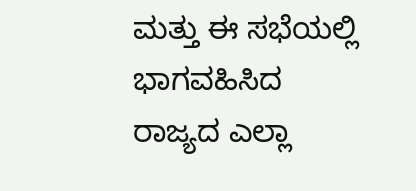ಮತ್ತು ಈ ಸಭೆಯಲ್ಲಿ ಭಾಗವಹಿಸಿದ ರಾಜ್ಯದ ಎಲ್ಲಾ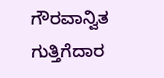ಗೌರವಾನ್ವಿತ ಗುತ್ತಿಗೆದಾರ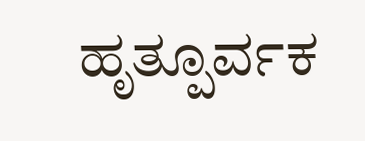ಹೃತ್ಪೂರ್ವಕ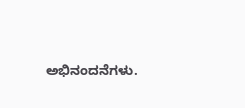ಅಭಿನಂದನೆಗಳು.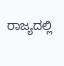ರಾಜ್ಯದಲ್ಲಿ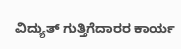ವಿದ್ಯುತ್ ಗುತ್ತಿಗೆದಾರರ ಕಾರ್ಯ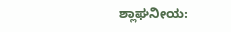ಶ್ಲಾಘನೀಯ: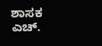ಶಾಸಕ ಎಚ್.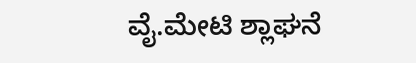ವೈ.ಮೇಟಿ ಶ್ಲಾಘನೆ